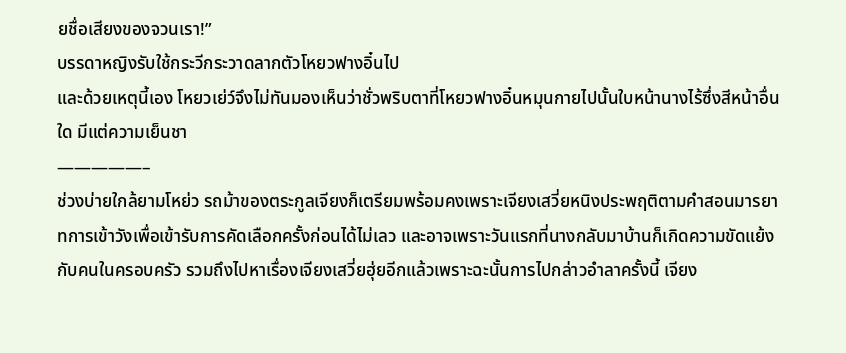ยชื่อเสียงของจวนเรา!”
บรรดาหญิงรับใช้กระวีกระวาดลากตัวโหยวฟางอิ๋นไป
และด้วยเหตุนี้เอง โหยวเย่ว์จึงไม่ทันมองเห็นว่าชั่วพริบตาที่โหยวฟางอิ๋นหมุนกายไปนั้นใบหน้านางไร้ซึ่งสีหน้าอื่นใด มีแต่ความเย็นชา
—————–
ช่วงบ่ายใกล้ยามโหย่ว รถม้าของตระกูลเจียงก็เตรียมพร้อมคงเพราะเจียงเสวี่ยหนิงประพฤติตามคำสอนมารยาทการเข้าวังเพื่อเข้ารับการคัดเลือกครั้งก่อนได้ไม่เลว และอาจเพราะวันแรกที่นางกลับมาบ้านก็เกิดความขัดแย้งกับคนในครอบครัว รวมถึงไปหาเรื่องเจียงเสวี่ยฮุ่ยอีกแล้วเพราะฉะนั้นการไปกล่าวอำลาครั้งนี้ เจียง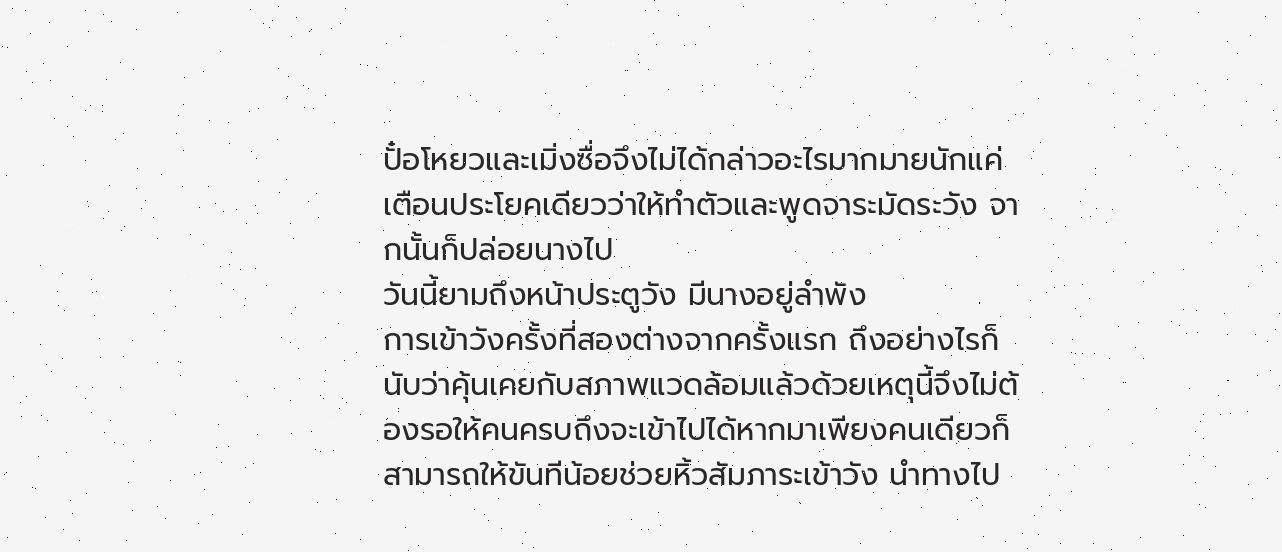ปั๋อโหยวและเมิ่งซื่อจึงไม่ได้กล่าวอะไรมากมายนักแค่เตือนประโยคเดียวว่าให้ทำตัวและพูดจาระมัดระวัง จากนั้นก็ปล่อยนางไป
วันนี้ยามถึงหน้าประตูวัง มีนางอยู่ลำพัง
การเข้าวังครั้งที่สองต่างจากครั้งแรก ถึงอย่างไรก็นับว่าคุ้นเคยกับสภาพแวดล้อมแล้วด้วยเหตุนี้จึงไม่ต้องรอให้คนครบถึงจะเข้าไปได้หากมาเพียงคนเดียวก็สามารถให้ขันทีน้อยช่วยหิ้วสัมภาระเข้าวัง นำทางไป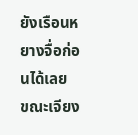ยังเรือนหยางจื่อก่อนได้เลย
ขณะเจียง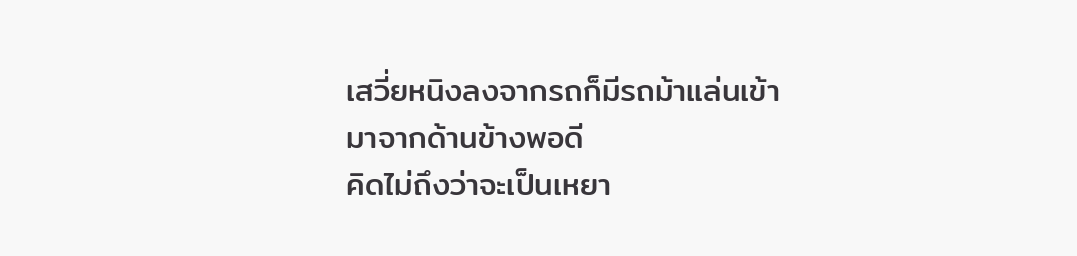เสวี่ยหนิงลงจากรถก็มีรถม้าแล่นเข้ามาจากด้านข้างพอดี
คิดไม่ถึงว่าจะเป็นเหยา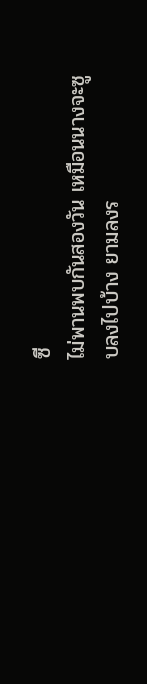ซี
ไม่พานพบกันสองวัน เหมือนนางจะซูบลงไปบ้าง ยามลงร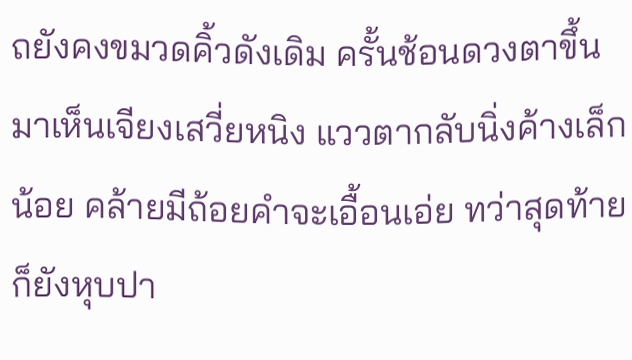ถยังคงขมวดคิ้วดังเดิม ครั้นช้อนดวงตาขึ้นมาเห็นเจียงเสวี่ยหนิง แววตากลับนิ่งค้างเล็กน้อย คล้ายมีถ้อยคำจะเอื้อนเอ่ย ทว่าสุดท้ายก็ยังหุบปา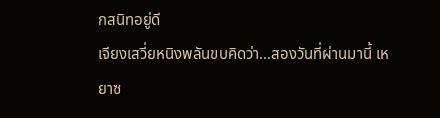กสนิทอยู่ดี
เจียงเสวี่ยหนิงพลันขบคิดว่า…สองวันที่ผ่านมานี้ เหยาซ